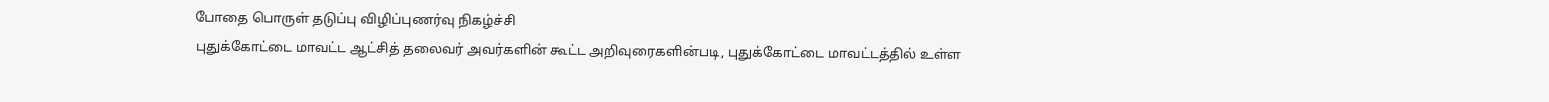போதை பொருள் தடுப்பு விழிப்புணர்வு நிகழ்ச்சி
புதுக்கோட்டை மாவட்ட ஆட்சித் தலைவர் அவர்களின் கூட்ட அறிவுரைகளின்படி, புதுக்கோட்டை மாவட்டத்தில் உள்ள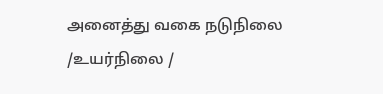அனைத்து வகை நடுநிலை /உயர்நிலை /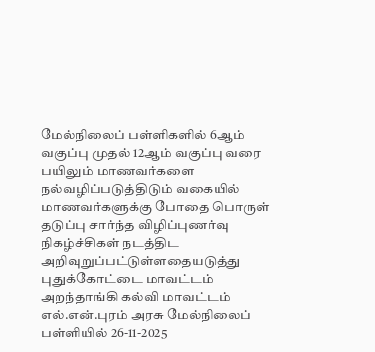மேல்நிலைப் பள்ளிகளில் 6ஆம் வகுப்பு முதல் 12ஆம் வகுப்பு வரை பயிலும் மாணவர்களை நல்வழிப்படுத்திடும் வகையில் மாணவர்களுக்கு போதை பொருள் தடுப்பு சார்ந்த விழிப்புணர்வு நிகழ்ச்சிகள் நடத்திட அறிவுறுப்பட்டுள்ளதையடுத்து புதுக்கோட்டை மாவட்டம் அறந்தாங்கி கல்வி மாவட்டம் எல்.என்.புரம் அரசு மேல்நிலைப் பள்ளியில் 26-11-2025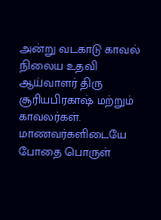அன்று வடகாடு காவல் நிலைய உதவி ஆய்வாளர் திரு சூரியபிரகாஷ் மற்றும் காவலர்கள். மாணவர்களிடையே போதை பொருள்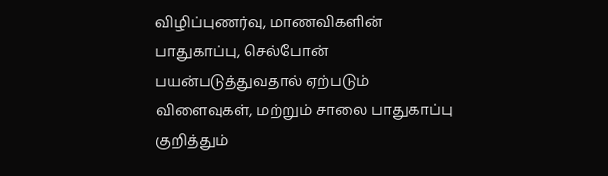விழிப்புணர்வு, மாணவிகளின் பாதுகாப்பு, செல்போன் பயன்படுத்துவதால் ஏற்படும் விளைவுகள், மற்றும் சாலை பாதுகாப்பு குறித்தும்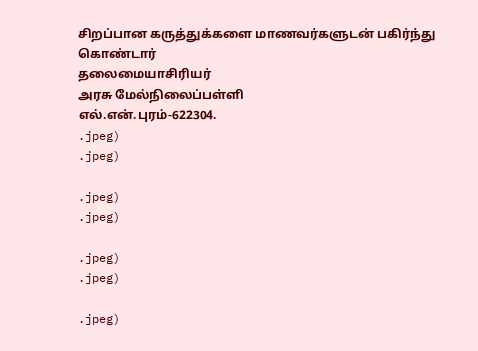சிறப்பான கருத்துக்களை மாணவர்களுடன் பகிர்ந்து கொண்டார்
தலைமையாசிரியர்
அரசு மேல்நிலைப்பள்ளி
எல்.என்.புரம்-622304.
.jpeg)
.jpeg)

.jpeg)
.jpeg)

.jpeg)
.jpeg)

.jpeg)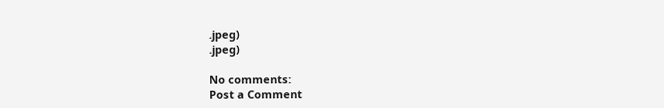.jpeg)
.jpeg)

No comments:
Post a Comment